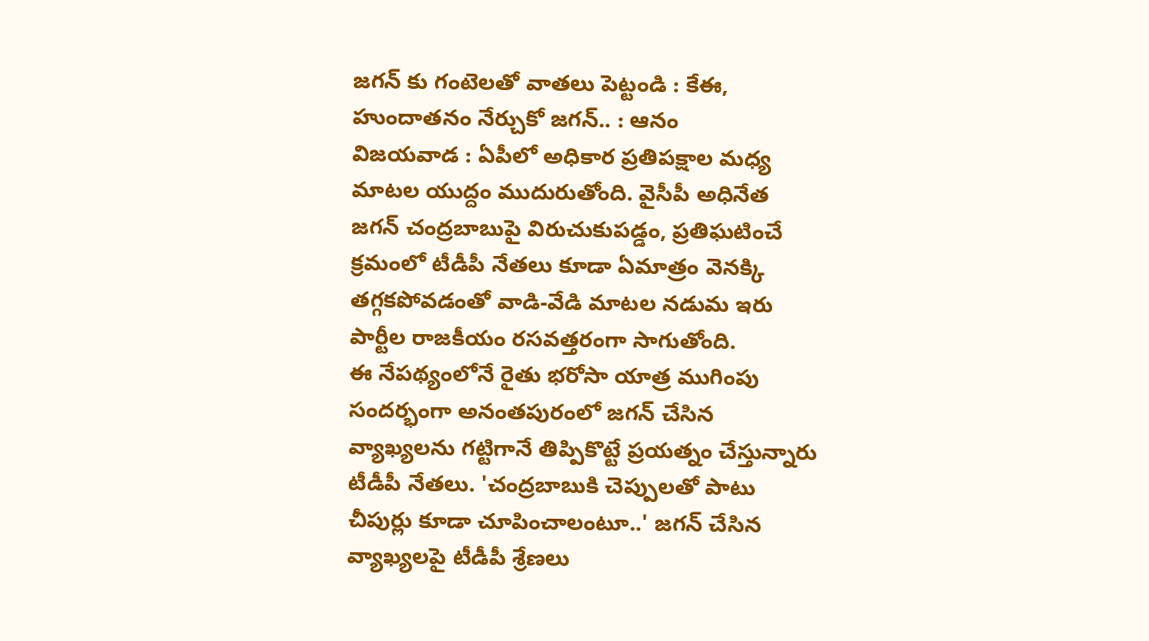జగన్ కు గంటెలతో వాతలు పెట్టండి : కేఈ, హుందాతనం నేర్చుకో జగన్.. : ఆనం
విజయవాడ : ఏపీలో అధికార ప్రతిపక్షాల మధ్య మాటల యుద్దం ముదురుతోంది. వైసీపీ అధినేత జగన్ చంద్రబాబుపై విరుచుకుపడ్డం, ప్రతిఘటించే క్రమంలో టీడీపీ నేతలు కూడా ఏమాత్రం వెనక్కి తగ్గకపోవడంతో వాడి-వేడి మాటల నడుమ ఇరు పార్టీల రాజకీయం రసవత్తరంగా సాగుతోంది.
ఈ నేపథ్యంలోనే రైతు భరోసా యాత్ర ముగింపు సందర్భంగా అనంతపురంలో జగన్ చేసిన వ్యాఖ్యలను గట్టిగానే తిప్పికొట్టే ప్రయత్నం చేస్తున్నారు టీడీపీ నేతలు. 'చంద్రబాబుకి చెప్పులతో పాటు చీపుర్లు కూడా చూపించాలంటూ..' జగన్ చేసిన వ్యాఖ్యలపై టీడీపీ శ్రేణలు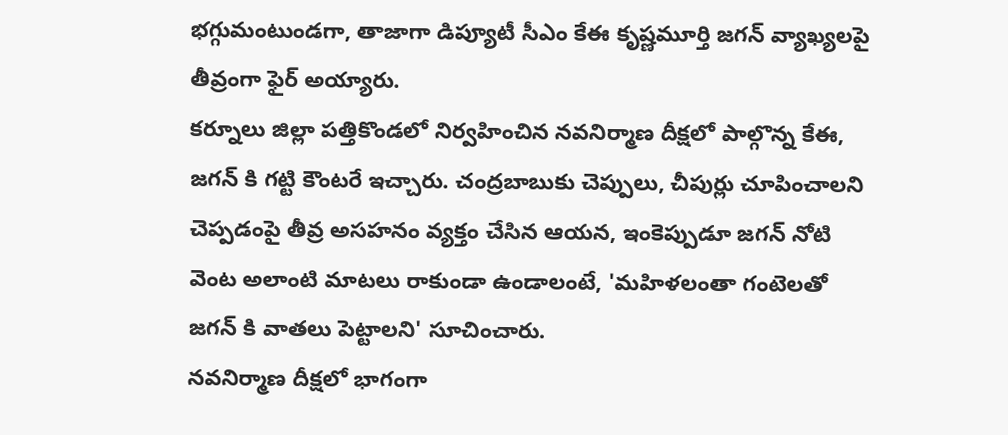భగ్గుమంటుండగా, తాజాగా డిప్యూటీ సీఎం కేఈ కృష్ణమూర్తి జగన్ వ్యాఖ్యలపై తీవ్రంగా ఫైర్ అయ్యారు.
కర్నూలు జిల్లా పత్తికొండలో నిర్వహించిన నవనిర్మాణ దీక్షలో పాల్గొన్న కేఈ, జగన్ కి గట్టి కౌంటరే ఇచ్చారు. చంద్రబాబుకు చెప్పులు, చీపుర్లు చూపించాలని చెప్పడంపై తీవ్ర అసహనం వ్యక్తం చేసిన ఆయన, ఇంకెప్పుడూ జగన్ నోటి వెంట అలాంటి మాటలు రాకుండా ఉండాలంటే, 'మహిళలంతా గంటెలతో జగన్ కి వాతలు పెట్టాలని' సూచించారు.
నవనిర్మాణ దీక్షలో భాగంగా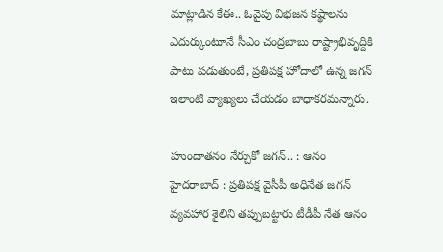మాట్లాడిన కేఈ.. ఓవైపు విభజన కష్థాలను ఎదుర్కుంటూనే సీఎం చంద్రబాబు రాష్ట్రాభివృద్దికి పాటు పడుతుంటే, ప్రతిపక్ష హోదాలో ఉన్న జగన్ ఇలాంటి వ్యాఖ్యలు చేయడం బాధాకరమన్నారు.

హుందాతనం నేర్చుకో జగన్.. : ఆనం
హైదరాబాద్ : ప్రతిపక్ష వైసీపీ అధినేత జగన్ వ్యవహార శైలిని తప్పుబట్టారు టీడీపీ నేత ఆనం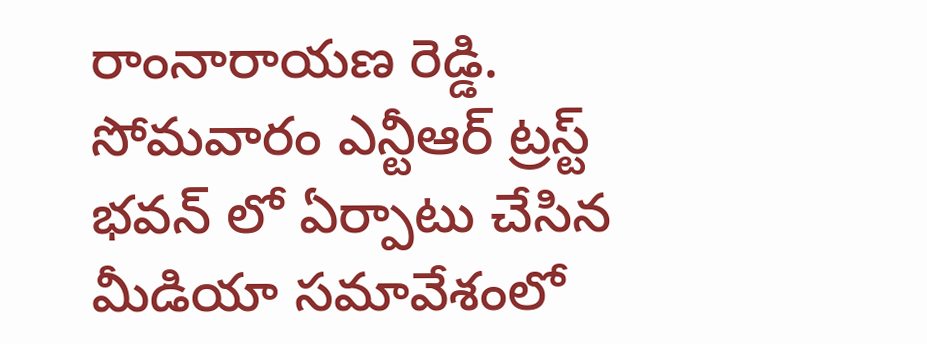రాంనారాయణ రెడ్డి. సోమవారం ఎన్టీఆర్ ట్రస్ట్ భవన్ లో ఏర్పాటు చేసిన మీడియా సమావేశంలో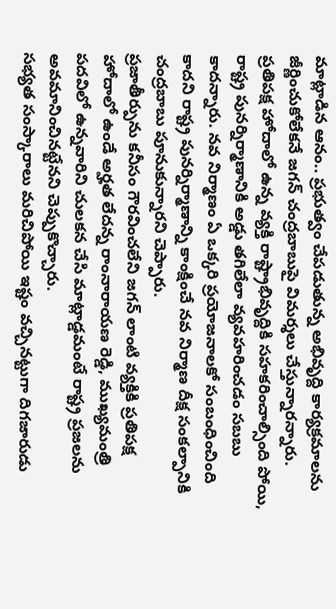మాట్లాడిన ఆనం.. ప్రభుత్వం చేపడుతున్న అభివృద్ది కార్యక్రమాలను జీర్ణించుకోలేకనే జగన్ చంద్రబాబుపై విమర్శలు చేస్తున్నారన్నారు.
ప్రతిపక్ష హోదాలో ఉన్న వ్యక్తి రాష్ట్రాభివృద్దికి సహకరించాల్సింది పోయి, రాష్ట్ర పునర్నిర్మాణానికి అడ్డు తగిలేలా వ్యవహరించడం సబబు కాదన్నారు. నవ నిర్మాణం ఏ ఒక్కరి ప్రయోజనాలకో సంబంధించింది కాదని రాష్ట్ర పునర్నిర్మాణాన్ని కాంక్షించే నవ నిర్మాణ దీక్ష సంకల్పానికి చంద్రబాబు పూనుకున్నారని చెప్పారు.
ప్రజాతీర్పును కనీసం గౌరవించలేని జగన్ లాంటి వ్యక్తికి ప్రతిపక్ష హోదాలో ఉండే అర్హత లేదన్న రాంనారాయణ రెడ్డి, ముఖ్యమంత్రి పదవిలో ఉన్నవారిని చులకన చేసి మాట్లాడ్డమంటే రాష్ట్ర ప్రజలను అవమానించినట్టేనని చెప్పుకొచ్చారు.
సభ్యత సంస్కారాలు మరిచిపోయి ఇష్టం వచ్చినట్టుగా దిగజారుడు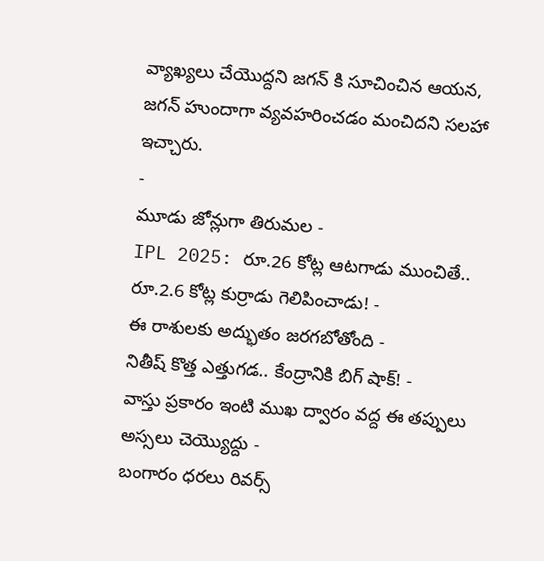వ్యాఖ్యలు చేయొద్దని జగన్ కి సూచించిన ఆయన, జగన్ హుందాగా వ్యవహరించడం మంచిదని సలహా ఇచ్చారు.
-
మూడు జోన్లుగా తిరుమల -
IPL 2025: రూ.26 కోట్ల ఆటగాడు ముంచితే.. రూ.2.6 కోట్ల కుర్రాడు గెలిపించాడు! -
ఈ రాశులకు అద్భుతం జరగబోతోంది -
నితీష్ కొత్త ఎత్తుగడ.. కేంద్రానికి బిగ్ షాక్! -
వాస్తు ప్రకారం ఇంటి ముఖ ద్వారం వద్ద ఈ తప్పులు అస్సలు చెయ్యొద్దు -
బంగారం ధరలు రివర్స్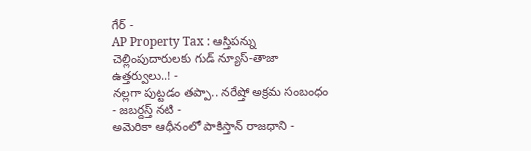గేర్ -
AP Property Tax : ఆస్తిపన్ను చెల్లింపుదారులకు గుడ్ న్యూస్-తాజా ఉత్తర్వులు..! -
నల్లగా పుట్టడం తప్పా.. నరేష్తో అక్రమ సంబంధం - జబర్దస్త్ నటి -
అమెరికా ఆధీనంలో పాకిస్తాన్ రాజధాని -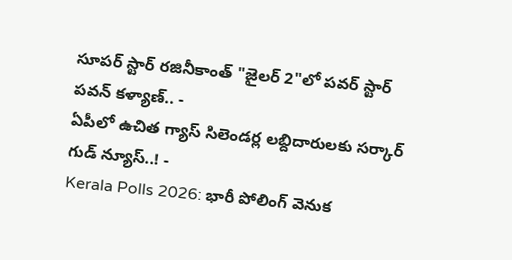సూపర్ స్టార్ రజినీకాంత్ "జైలర్ 2"లో పవర్ స్టార్ పవన్ కళ్యాణ్.. -
ఏపీలో ఉచిత గ్యాస్ సిలెండర్ల లబ్దిదారులకు సర్కార్ గుడ్ న్యూస్..! -
Kerala Polls 2026: భారీ పోలింగ్ వెనుక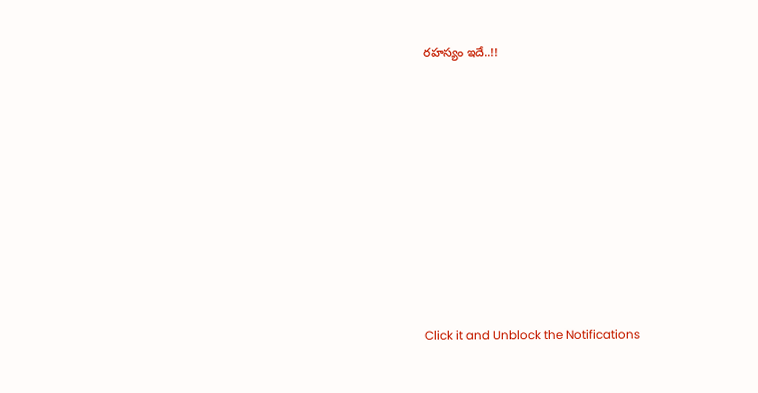రహస్యం ఇదే..!!












Click it and Unblock the Notifications